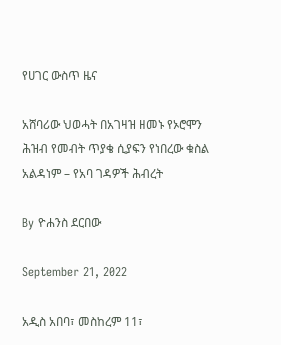የሀገር ውስጥ ዜና

አሸባሪው ህወሓት በአገዛዝ ዘመኑ የኦሮሞን ሕዝብ የመብት ጥያቄ ሲያፍን የነበረው ቁስል አልዳነም – የአባ ገዳዎች ሕብረት

By ዮሐንስ ደርበው

September 21, 2022

አዲስ አበባ፣ መስከረም 11፣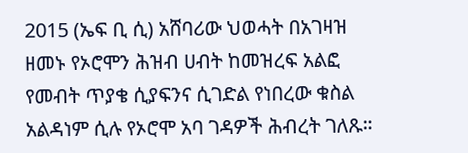2015 (ኤፍ ቢ ሲ) አሸባሪው ህወሓት በአገዛዝ ዘመኑ የኦሮሞን ሕዝብ ሀብት ከመዝረፍ አልፎ የመብት ጥያቄ ሲያፍንና ሲገድል የነበረው ቁስል አልዳነም ሲሉ የኦሮሞ አባ ገዳዎች ሕብረት ገለጹ።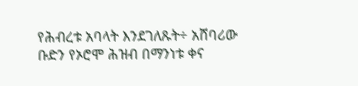የሕብረቱ አባላት እንደገለጹት÷ አሸባሪው ቡድን የኦሮሞ ሕዝብ በማንነቱ ቀና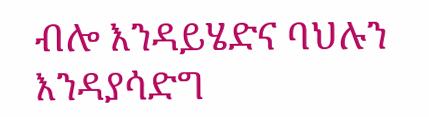ብሎ እንዳይሄድና ባህሉን እንዳያሳድግ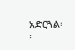አድርጓል፡፡